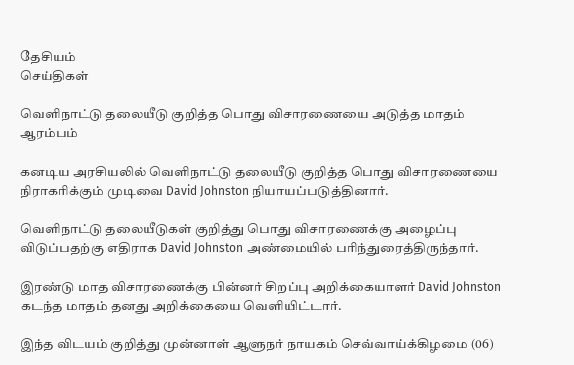தேசியம்
செய்திகள்

வெளிநாட்டு தலையீடு குறித்த பொது விசாரணையை அடுத்த மாதம் ஆரம்பம்

கனடிய அரசியலில் வெளிநாட்டு தலையீடு குறித்த பொது விசாரணையை நிராகரிக்கும் முடிவை David Johnston நியாயப்படுத்தினார்.

வெளிநாட்டு தலையீடுகள் குறித்து பொது விசாரணைக்கு அழைப்பு விடுப்பதற்கு எதிராக David Johnston அண்மையில் பரிந்துரைத்திருந்தார்.

இரண்டு மாத விசாரணைக்கு பின்னர் சிறப்பு அறிக்கையாளர் David Johnston கடந்த மாதம் தனது அறிக்கையை வெளியிட்டார்.

இந்த விடயம் குறித்து முன்னாள் ஆளுநர் நாயகம் செவ்வாய்க்கிழமை (06)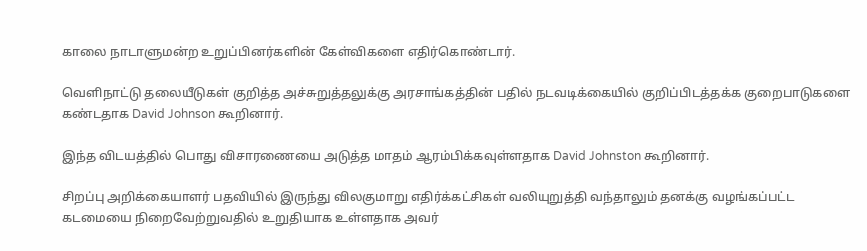காலை நாடாளுமன்ற உறுப்பினர்களின் கேள்விகளை எதிர்கொண்டார்.

வெளிநாட்டு தலையீடுகள் குறித்த அச்சுறுத்தலுக்கு அரசாங்கத்தின் பதில் நடவடிக்கையில் குறிப்பிடத்தக்க குறைபாடுகளை கண்டதாக David Johnson கூறினார்.

இந்த விடயத்தில் பொது விசாரணையை அடுத்த மாதம் ஆரம்பிக்கவுள்ளதாக David Johnston கூறினார்.

சிறப்பு அறிக்கையாளர் பதவியில் இருந்து விலகுமாறு எதிர்க்கட்சிகள் வலியுறுத்தி வந்தாலும் தனக்கு வழங்கப்பட்ட கடமையை நிறைவேற்றுவதில் உறுதியாக உள்ளதாக அவர்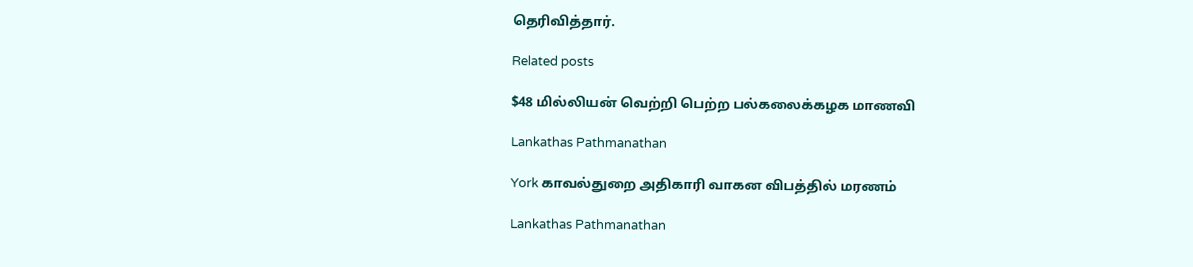தெரிவித்தார்.

Related posts

$48 மில்லியன் வெற்றி பெற்ற பல்கலைக்கழக மாணவி

Lankathas Pathmanathan

York காவல்துறை அதிகாரி வாகன விபத்தில் மரணம்

Lankathas Pathmanathan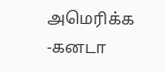அமெரிக்க -கனடா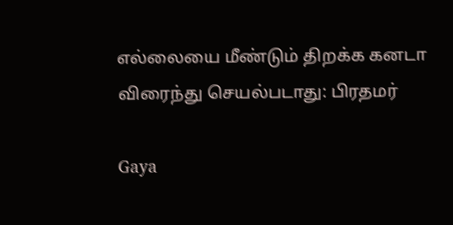எல்லையை மீண்டும் திறக்க கனடா விரைந்து செயல்படாது: பிரதமர்

Gaya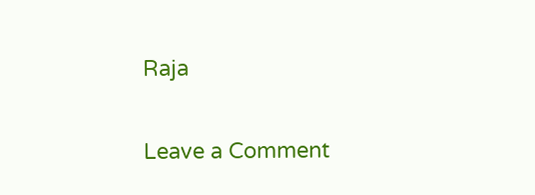Raja

Leave a Comment